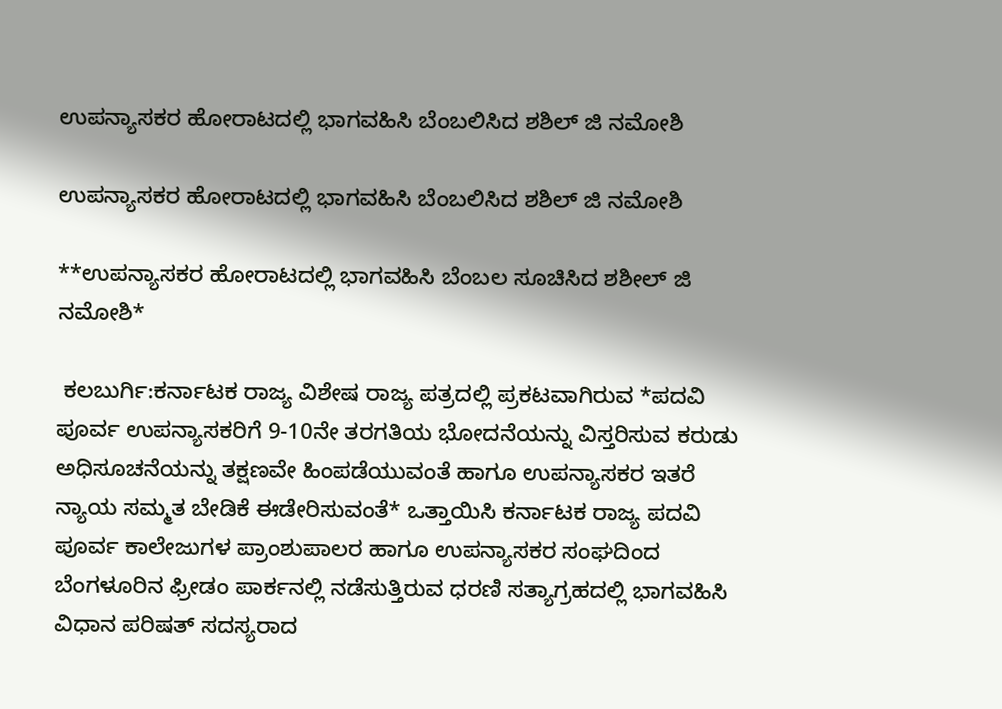ಉಪನ್ಯಾಸಕರ ಹೋರಾಟದಲ್ಲಿ ಭಾಗವಹಿಸಿ ಬೆಂಬಲಿಸಿದ ಶಶಿಲ್ ಜಿ ನಮೋಶಿ

ಉಪನ್ಯಾಸಕರ ಹೋರಾಟದಲ್ಲಿ ಭಾಗವಹಿಸಿ ಬೆಂಬಲಿಸಿದ ಶಶಿಲ್ ಜಿ ನಮೋಶಿ

**ಉಪನ್ಯಾಸಕರ ಹೋರಾಟದಲ್ಲಿ ಭಾಗವಹಿಸಿ ಬೆಂಬಲ ಸೂಚಿಸಿದ ಶಶೀಲ್ ಜಿ ನಮೋಶಿ*

 ಕಲಬುರ್ಗಿ:ಕರ್ನಾಟಕ ರಾಜ್ಯ ವಿಶೇಷ ರಾಜ್ಯ ಪತ್ರದಲ್ಲಿ ಪ್ರಕಟವಾಗಿರುವ *ಪದವಿ ಪೂರ್ವ ಉಪನ್ಯಾಸಕರಿಗೆ 9-10ನೇ ತರಗತಿಯ ಭೋದನೆಯನ್ನು ವಿಸ್ತರಿಸುವ ಕರುಡು ಅಧಿಸೂಚನೆಯನ್ನು ತಕ್ಷಣವೇ ಹಿಂಪಡೆಯುವಂತೆ ಹಾಗೂ ಉಪನ್ಯಾಸಕರ ಇತರೆ ನ್ಯಾಯ ಸಮ್ಮತ ಬೇಡಿಕೆ ಈಡೇರಿಸುವಂತೆ* ಒತ್ತಾಯಿಸಿ ಕರ್ನಾಟಕ ರಾಜ್ಯ ಪದವಿ ಪೂರ್ವ ಕಾಲೇಜುಗಳ ಪ್ರಾಂಶುಪಾಲರ ಹಾಗೂ ಉಪನ್ಯಾಸಕರ ಸಂಘದಿಂದ ಬೆಂಗಳೂರಿನ ಫ್ರೀಡಂ ಪಾರ್ಕನಲ್ಲಿ ನಡೆಸುತ್ತಿರುವ ಧರಣಿ ಸತ್ಯಾಗ್ರಹದಲ್ಲಿ ಭಾಗವಹಿಸಿ ವಿಧಾನ ಪರಿಷತ್ ಸದಸ್ಯರಾದ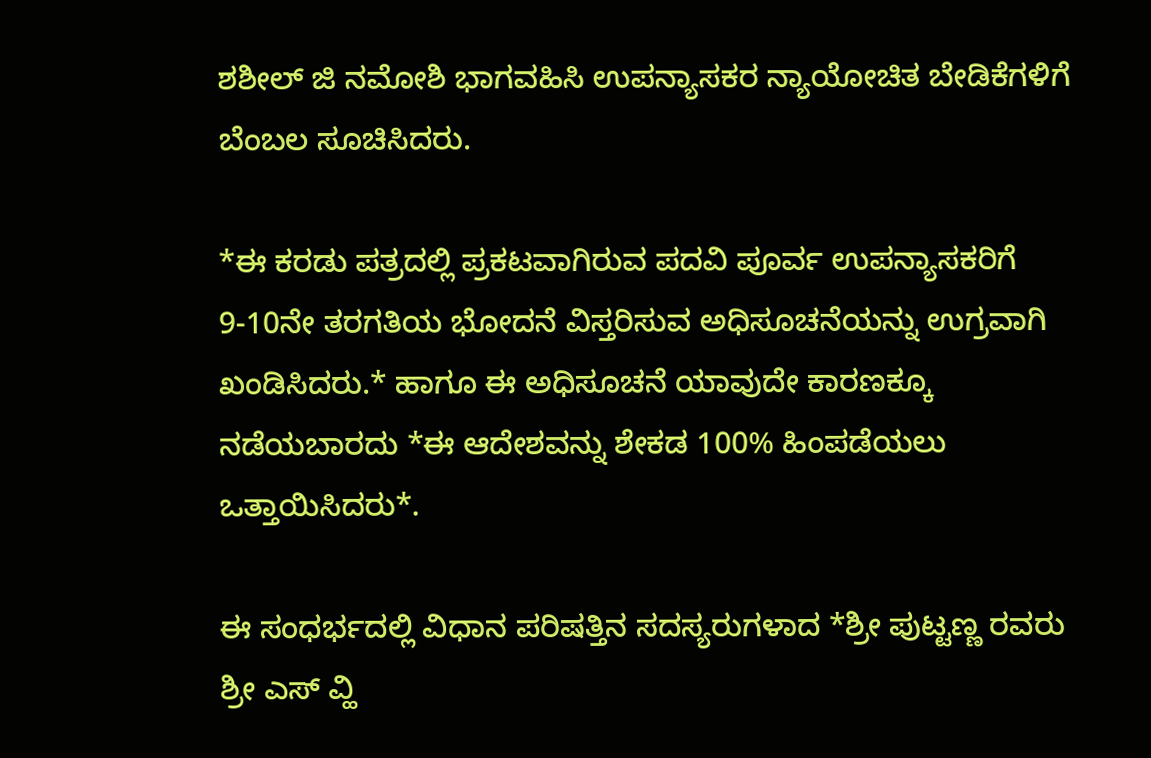ಶಶೀಲ್ ಜಿ ನಮೋಶಿ ಭಾಗವಹಿಸಿ ಉಪನ್ಯಾಸಕರ ನ್ಯಾಯೋಚಿತ ಬೇಡಿಕೆಗಳಿಗೆ ಬೆಂಬಲ ಸೂಚಿಸಿದರು.

*ಈ ಕರಡು ಪತ್ರದಲ್ಲಿ ಪ್ರಕಟವಾಗಿರುವ ಪದವಿ ಪೂರ್ವ ಉಪನ್ಯಾಸಕರಿಗೆ 9-10ನೇ ತರಗತಿಯ ಭೋದನೆ ವಿಸ್ತರಿಸುವ ಅಧಿಸೂಚನೆಯನ್ನು ಉಗ್ರವಾಗಿ ಖಂಡಿಸಿದರು.* ಹಾಗೂ ಈ ಅಧಿಸೂಚನೆ ಯಾವುದೇ ಕಾರಣಕ್ಕೂ ನಡೆಯಬಾರದು *ಈ ಆದೇಶವನ್ನು ಶೇಕಡ 100% ಹಿಂಪಡೆಯಲು ಒತ್ತಾಯಿಸಿದರು*.

ಈ ಸಂಧರ್ಭದಲ್ಲಿ ವಿಧಾನ ಪರಿಷತ್ತಿನ ಸದಸ್ಯರುಗಳಾದ *ಶ್ರೀ ಪುಟ್ಟಣ್ಣ ರವರು ಶ್ರೀ ಎಸ್ ವ್ಹಿ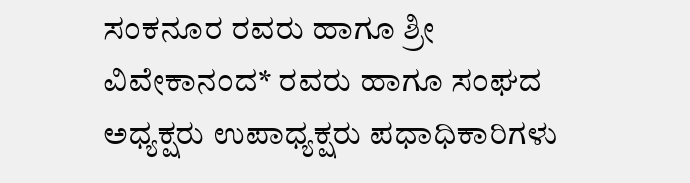ಸಂಕನೂರ ರವರು ಹಾಗೂ ಶ್ರೀ ವಿವೇಕಾನಂದ* ರವರು ಹಾಗೂ ಸಂಘದ ಅಧ್ಯಕ್ಷರು ಉಪಾಧ್ಯಕ್ಷರು ಪಧಾಧಿಕಾರಿಗಳು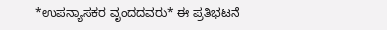*ಉಪನ್ಯಾಸಕರ ವೃಂದದವರು* ಈ ಪ್ರತಿಭಟನೆ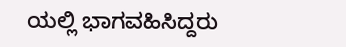ಯಲ್ಲಿ ಭಾಗವಹಿಸಿದ್ದರು